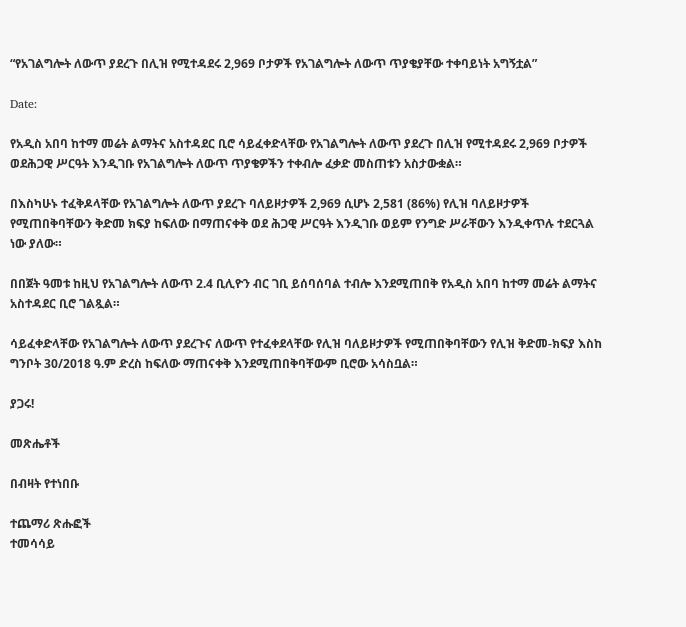“የአገልግሎት ለውጥ ያደረጉ በሊዝ የሚተዳደሩ 2,969 ቦታዎች የአገልግሎት ለውጥ ጥያቄያቸው ተቀባይነት አግኝቷል”

Date:

የአዲስ አበባ ከተማ መሬት ልማትና አስተዳደር ቢሮ ሳይፈቀድላቸው የአገልግሎት ለውጥ ያደረጉ በሊዝ የሚተዳደሩ 2,969 ቦታዎች ወደሕጋዊ ሥርዓት እንዲገቡ የአገልግሎት ለውጥ ጥያቄዎችን ተቀብሎ ፈቃድ መስጠቱን አስታውቋል።

በእስካሁኑ ተፈቅዶላቸው የአገልግሎት ለውጥ ያደረጉ ባለይዞታዎች 2,969 ሲሆኑ 2,581 (86%) የሊዝ ባለይዞታዎች የሚጠበቅባቸውን ቅድመ ክፍያ ከፍለው በማጠናቀቅ ወደ ሕጋዊ ሥርዓት እንዲገቡ ወይም የንግድ ሥራቸውን እንዲቀጥሉ ተደርጓል ነው ያለው።

በበጀት ዓመቱ ከዚህ የአገልግሎት ለውጥ 2.4 ቢሊዮን ብር ገቢ ይሰባሰባል ተብሎ እንደሚጠበቅ የአዲስ አበባ ከተማ መሬት ልማትና አስተዳደር ቢሮ ገልጿል።

ሳይፈቀድላቸው የአገልግሎት ለውጥ ያደረጉና ለውጥ የተፈቀደላቸው የሊዝ ባለይዞታዎች የሚጠበቅባቸውን የሊዝ ቅድመ-ክፍያ እስከ ግንቦት 30/2018 ዓ.ም ድረስ ከፍለው ማጠናቀቅ እንደሚጠበቅባቸውም ቢሮው አሳስቧል።

ያጋሩ!

መጽሔቶች

በብዛት የተነበቡ

ተጨማሪ ጽሑፎች
ተመሳሳይ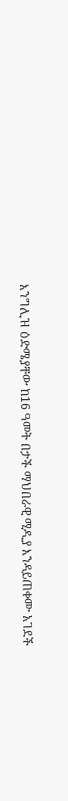እንግሊዝ ዕድሜያቸው ከ16 ዓመት በታች ማህበራዊ ሚዲያ እንዳይጠቀሙ አገደች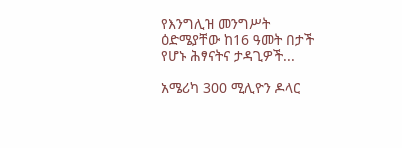የእንግሊዝ መንግሥት ዕድሜያቸው ከ16 ዓመት በታች የሆኑ ሕፃናትና ታዳጊዎች...

አሜሪካ 300 ሚሊዮን ዶላር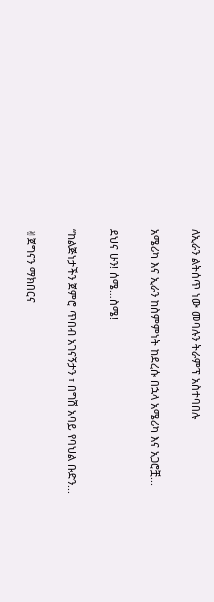ለኢራን ልትሰጥ ነው መባሉን ትራምፕ አስተባበሉ

አሜሪካ እና ኢራን ከስምምነት ከደረሱ በኋላ አሜሪካ እና አጋሮቿ...

ደህና ሁን! ሰሜ…ስሜ!

“ከልጅነታችን ጀምሮ ጥበብ አገናኝታን ፣ በግሽ አባይ የባህል ቡድን...

✌ጀግናን ማክበርና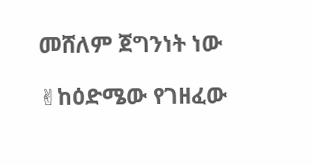መሸለም ጀግንነት ነው

✌ከዕድሜው የገዘፈው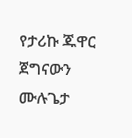የታሪኩ ጁዋር ጀግናውን ሙሉጌታ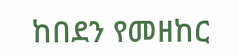ከበደን የመዘከር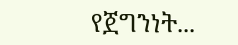የጀግንነት...